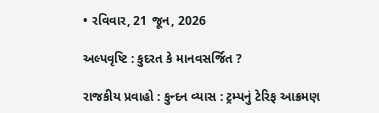• રવિવાર, 21 જૂન, 2026

અલ્પવૃષ્ટિ : કુદરત કે માનવસર્જિત ?

રાજકીય પ્રવાહો : કુન્દન વ્યાસ : ટ્રમ્પનું ટેરિફ આક્રમણ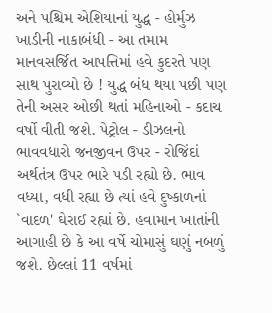અને પશ્ચિમ એશિયાનાં યુદ્ધ - હોર્મુઝ ખાડીની નાકાબંધી - આ તમામ માનવસર્જિત આપત્તિમાં હવે કુદરતે પણ સાથ પુરાવ્યો છે ! યુદ્ધ બંધ થયા પછી પણ તેની અસર ઓછી થતાં મહિનાઓ - કદાચ વર્ષો વીતી જશે. પેટ્રોલ - ડીઝલનો ભાવવધારો જનજીવન ઉપર - રોજિંદાં અર્થતંત્ર ઉપર ભારે પડી રહ્યો છે. ભાવ વધ્યા, વધી રહ્યા છે ત્યાં હવે દુષ્કાળનાં `વાદળ' ઘેરાઈ રહ્યાં છે. હવામાન ખાતાંની આગાહી છે કે આ વર્ષે ચોમાસું ઘણું નબળું જશે. છેલ્લાં 11 વર્ષમાં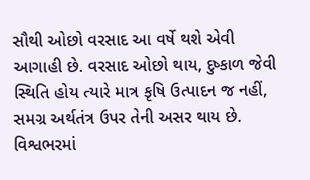સૌથી ઓછો વરસાદ આ વર્ષે થશે એવી આગાહી છે. વરસાદ ઓછો થાય, દુષ્કાળ જેવી સ્થિતિ હોય ત્યારે માત્ર કૃષિ ઉત્પાદન જ નહીં, સમગ્ર અર્થતંત્ર ઉપર તેની અસર થાય છે. વિશ્વભરમાં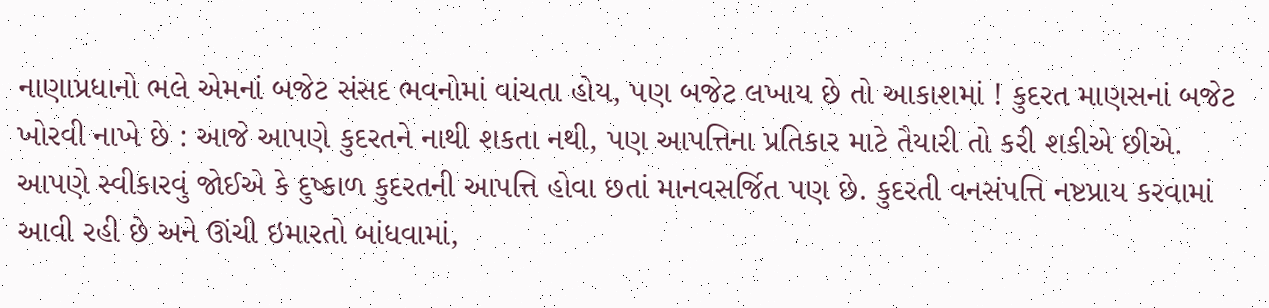નાણાપ્રધાનો ભલે એમનાં બજેટ સંસદ ભવનોમાં વાંચતા હોય, પણ બજેટ લખાય છે તો આકાશમાં ! કુદરત માણસનાં બજેટ ખોરવી નાખે છે : આજે આપણે કુદરતને નાથી શકતા નથી, પણ આપત્તિના પ્રતિકાર માટે તૈયારી તો કરી શકીએ છીએ. આપણે સ્વીકારવું જોઈએ કે દુષ્કાળ કુદરતની આપત્તિ હોવા છતાં માનવસર્જિત પણ છે. કુદરતી વનસંપત્તિ નષ્ટપ્રાય કરવામાં આવી રહી છે અને ઊંચી ઇમારતો બાંધવામાં,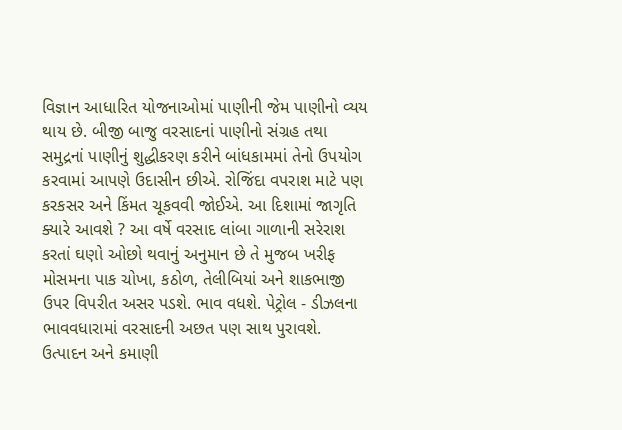વિજ્ઞાન આધારિત યોજનાઓમાં પાણીની જેમ પાણીનો વ્યય થાય છે. બીજી બાજુ વરસાદનાં પાણીનો સંગ્રહ તથા સમુદ્રનાં પાણીનું શુદ્ધીકરણ કરીને બાંધકામમાં તેનો ઉપયોગ કરવામાં આપણે ઉદાસીન છીએ. રોજિંદા વપરાશ માટે પણ કરકસર અને કિંમત ચૂકવવી જોઈએ. આ દિશામાં જાગૃતિ ક્યારે આવશે ? આ વર્ષે વરસાદ લાંબા ગાળાની સરેરાશ કરતાં ઘણો ઓછો થવાનું અનુમાન છે તે મુજબ ખરીફ મોસમના પાક ચોખા, કઠોળ, તેલીબિયાં અને શાકભાજી ઉપર વિપરીત અસર પડશે. ભાવ વધશે. પેટ્રોલ - ડીઝલના ભાવવધારામાં વરસાદની અછત પણ સાથ પુરાવશે. ઉત્પાદન અને કમાણી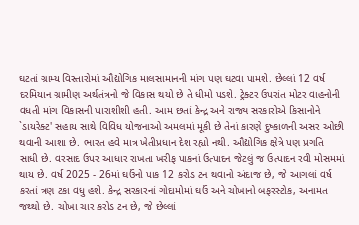ઘટતાં ગ્રામ્ય વિસ્તારોમાં ઔદ્યોગિક માલસામાનની માંગ પણ ઘટવા પામશે. છેલ્લાં 12 વર્ષ દરમિયાન ગ્રામીણ અર્થતંત્રનો જે વિકાસ થયો છે તે ધીમો પડશે. ટ્રેક્ટર ઉપરાંત મોટર વાહનોની વધતી માંગ વિકાસની પારાશીશી હતી. આમ છતાં કેન્દ્ર અને રાજ્ય સરકારોએ કિસાનોને `ડાયરેક્ટ' સહાય સાથે વિવિધ યોજનાઓ અમલમાં મૂકી છે તેનાં કારણે દુષ્કાળની અસર ઓછી થવાની આશા છે. ભારત હવે માત્ર ખેતીપ્રધાન દેશ રહ્યો નથી. ઔદ્યોગિક ક્ષેત્રે પણ પ્રગતિ સાધી છે. વરસાદ ઉપર આધાર રાખતા ખરીફ પાકનાં ઉત્પાદન જેટલું જ ઉત્પાદન રવી મોસમમાં થાય છે. વર્ષ 2025 - 26માં ઘઉંનો પાક 12 કરોડ ટન થવાનો અંદાજ છે, જે આગલાં વર્ષ કરતાં ત્રણ ટકા વધુ હશે. કેન્દ્ર સરકારનાં ગોદામોમાં ઘઉં અને ચોખાનો બફરસ્ટોક, અનામત જથ્થો છે. ચોખા ચાર કરોડ ટન છે, જે છેલ્લાં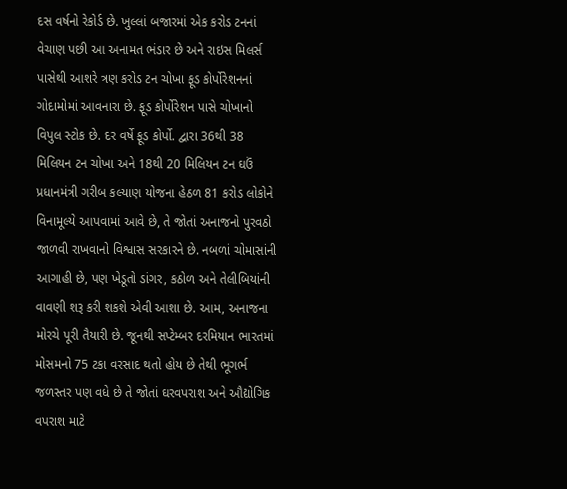દસ વર્ષનો રેકોર્ડ છે. ખુલ્લાં બજારમાં એક કરોડ ટનનાં વેચાણ પછી આ અનામત ભંડાર છે અને રાઇસ મિલર્સ પાસેથી આશરે ત્રણ કરોડ ટન ચોખા ફૂડ કોર્પોરેશનનાં ગોદામોમાં આવનારા છે. ફૂડ કોર્પોરેશન પાસે ચોખાનો વિપુલ સ્ટોક છે. દર વર્ષે ફૂડ કોર્પો. દ્વારા 36થી 38 મિલિયન ટન ચોખા અને 18થી 20 મિલિયન ટન ઘઉં પ્રધાનમંત્રી ગરીબ કલ્યાણ યોજના હેઠળ 81 કરોડ લોકોને વિનામૂલ્યે આપવામાં આવે છે, તે જોતાં અનાજનો પુરવઠો જાળવી રાખવાનો વિશ્વાસ સરકારને છે. નબળાં ચોમાસાંની આગાહી છે, પણ ખેડૂતો ડાંગર, કઠોળ અને તેલીબિયાંની વાવણી શરૂ કરી શકશે એવી આશા છે. આમ, અનાજના મોરચે પૂરી તૈયારી છે. જૂનથી સપ્ટેમ્બર દરમિયાન ભારતમાં મોસમનો 75 ટકા વરસાદ થતો હોય છે તેથી ભૂગર્ભ જળસ્તર પણ વધે છે તે જોતાં ઘરવપરાશ અને ઔદ્યોગિક વપરાશ માટે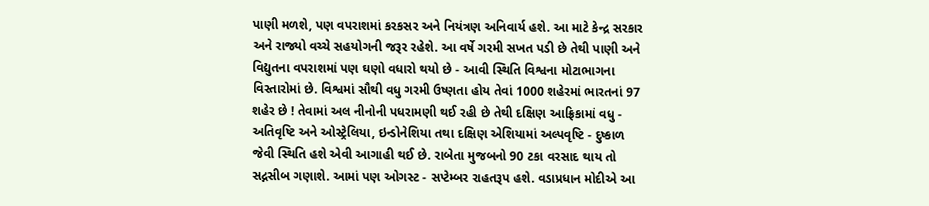પાણી મળશે, પણ વપરાશમાં કરકસર અને નિયંત્રણ અનિવાર્ય હશે. આ માટે કેન્દ્ર સરકાર અને રાજ્યો વચ્ચે સહયોગની જરૂર રહેશે. આ વર્ષે ગરમી સખત પડી છે તેથી પાણી અને વિદ્યુતના વપરાશમાં પણ ઘણો વધારો થયો છે - આવી સ્થિતિ વિશ્વના મોટાભાગના વિસ્તારોમાં છે. વિશ્વમાં સૌથી વધુ ગરમી ઉષ્ણતા હોય તેવાં 1000 શહેરમાં ભારતનાં 97 શહેર છે ! તેવામાં અલ નીનોની પધરામણી થઈ રહી છે તેથી દક્ષિણ આફ્રિકામાં વધુ - અતિવૃષ્ટિ અને ઓસ્ટ્રેલિયા, ઇન્ડોનેશિયા તથા દક્ષિણ એશિયામાં અલ્પવૃષ્ટિ - દુષ્કાળ જેવી સ્થિતિ હશે એવી આગાહી થઈ છે. રાબેતા મુજબનો 90 ટકા વરસાદ થાય તો સદ્નસીબ ગણાશે. આમાં પણ ઓગસ્ટ - સપ્ટેમ્બર રાહતરૂપ હશે. વડાપ્રધાન મોદીએ આ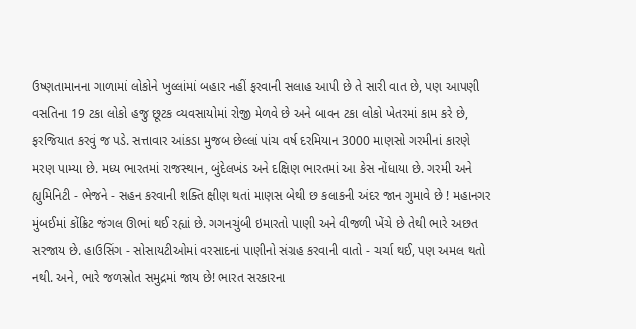ઉષ્ણતામાનના ગાળામાં લોકોને ખુલ્લાંમાં બહાર નહીં ફરવાની સલાહ આપી છે તે સારી વાત છે, પણ આપણી વસતિના 19 ટકા લોકો હજુ છૂટક વ્યવસાયોમાં રોજી મેળવે છે અને બાવન ટકા લોકો ખેતરમાં કામ કરે છે, ફરજિયાત કરવું જ પડે. સત્તાવાર આંકડા મુજબ છેલ્લાં પાંચ વર્ષ દરમિયાન 3000 માણસો ગરમીનાં કારણે મરણ પામ્યા છે. મધ્ય ભારતમાં રાજસ્થાન, બુંદેલખંડ અને દક્ષિણ ભારતમાં આ કેસ નોંધાયા છે. ગરમી અને હ્યુમિનિટી - ભેજને - સહન કરવાની શક્તિ ક્ષીણ થતાં માણસ બેથી છ કલાકની અંદર જાન ગુમાવે છે ! મહાનગર મુંબઈમાં કોંક્રિટ જંગલ ઊભાં થઈ રહ્યાં છે. ગગનચુંબી ઇમારતો પાણી અને વીજળી ખેંચે છે તેથી ભારે અછત સરજાય છે. હાઉસિંગ - સોસાયટીઓમાં વરસાદનાં પાણીનો સંગ્રહ કરવાની વાતો - ચર્ચા થઈ, પણ અમલ થતો નથી. અને, ભારે જળસ્રોત સમુદ્રમાં જાય છે! ભારત સરકારના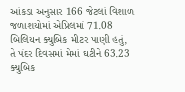આંકડા અનુસાર 166 જેટલાં વિશાળ જળાશયોમાં એપ્રિલમાં 71.08 બિલિયન ક્યુબિક મીટર પાણી હતું, તે પંદર દિવસમાં મેમાં ઘટીને 63.23 ક્યુબિક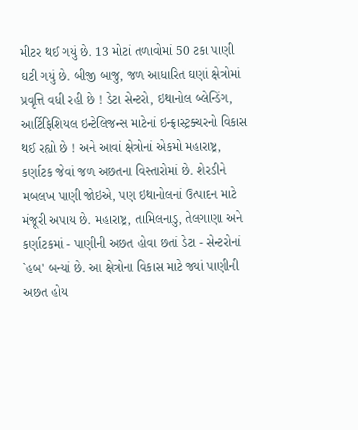મીટર થઈ ગયું છે. 13 મોટાં તળાવોમાં 50 ટકા પાણી ઘટી ગયું છે. બીજી બાજુ, જળ આધારિત ઘણાં ક્ષેત્રોમાં પ્રવૃત્તિ વધી રહી છે ! ડેટા સેન્ટરો, ઇથાનોલ બ્લેન્ડિંગ, આર્ટિફિશિયલ ઇન્ટેલિજન્સ માટેનાં ઇન્ફ્રાસ્ટ્રક્ચરનો વિકાસ થઈ રહ્યો છે ! અને આવાં ક્ષેત્રોનાં એકમો મહારાષ્ટ્ર, કર્ણાટક જેવાં જળ અછતના વિસ્તારોમાં છે. શેરડીને મબલખ પાણી જોઇએ, પણ ઇથાનોલનાં ઉત્પાદન માટે મંજૂરી અપાય છે. મહારાષ્ટ્ર, તામિલનાડુ, તેલગાણા અને કર્ણાટકમાં - પાણીની અછત હોવા છતાં ડેટા - સેન્ટરોનાં `હબ' બન્યાં છે. આ ક્ષેત્રોના વિકાસ માટે જ્યાં પાણીની અછત હોય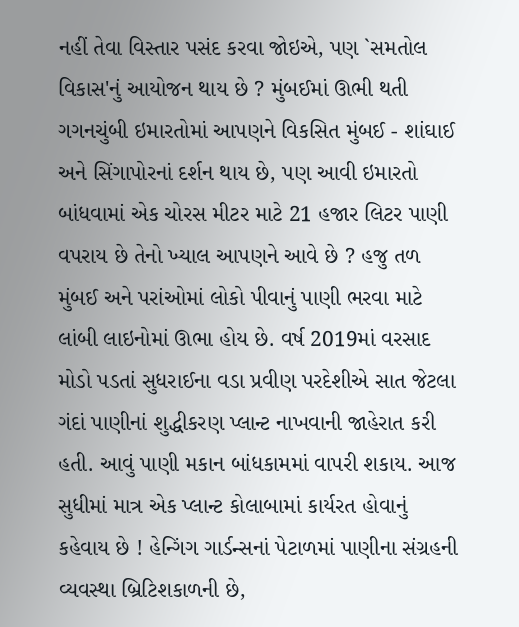નહીં તેવા વિસ્તાર પસંદ કરવા જોઇએ, પણ `સમતોલ વિકાસ'નું આયોજન થાય છે ? મુંબઈમાં ઊભી થતી ગગનચુંબી ઇમારતોમાં આપણને વિકસિત મુંબઈ - શાંઘાઈ અને સિંગાપોરનાં દર્શન થાય છે, પણ આવી ઇમારતો બાંધવામાં એક ચોરસ મીટર માટે 21 હજાર લિટર પાણી વપરાય છે તેનો ખ્યાલ આપણને આવે છે ? હજુ તળ મુંબઈ અને પરાંઓમાં લોકો પીવાનું પાણી ભરવા માટે લાંબી લાઇનોમાં ઊભા હોય છે. વર્ષ 2019માં વરસાદ મોડો પડતાં સુધરાઈના વડા પ્રવીણ પરદેશીએ સાત જેટલા ગંદાં પાણીનાં શુદ્ધીકરણ પ્લાન્ટ નાખવાની જાહેરાત કરી હતી. આવું પાણી મકાન બાંધકામમાં વાપરી શકાય. આજ સુધીમાં માત્ર એક પ્લાન્ટ કોલાબામાં કાર્યરત હોવાનું કહેવાય છે ! હેન્ગિંગ ગાર્ડન્સનાં પેટાળમાં પાણીના સંગ્રહની વ્યવસ્થા બ્રિટિશકાળની છે,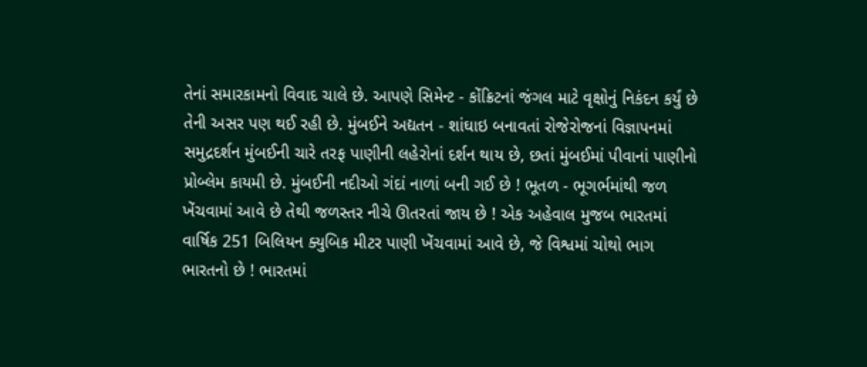તેનાં સમારકામનો વિવાદ ચાલે છે. આપણે સિમેન્ટ - કોંક્રિટનાં જંગલ માટે વૃક્ષોનું નિકંદન કર્યું છે તેની અસર પણ થઈ રહી છે. મુંબઈને અદ્યતન - શાંઘાઇ બનાવતાં રોજેરોજનાં વિજ્ઞાપનમાં સમુદ્રદર્શન મુંબઈની ચારે તરફ પાણીની લહેરોનાં દર્શન થાય છે, છતાં મુંબઈમાં પીવાનાં પાણીનો પ્રોબ્લેમ કાયમી છે. મુંબઈની નદીઓ ગંદાં નાળાં બની ગઈ છે ! ભૂતળ - ભૂગર્ભમાંથી જળ ખેંચવામાં આવે છે તેથી જળસ્તર નીચે ઊતરતાં જાય છે ! એક અહેવાલ મુજબ ભારતમાં વાર્ષિક 251 બિલિયન ક્યુબિક મીટર પાણી ખેંચવામાં આવે છે, જે વિશ્વમાં ચોથો ભાગ ભારતનો છે ! ભારતમાં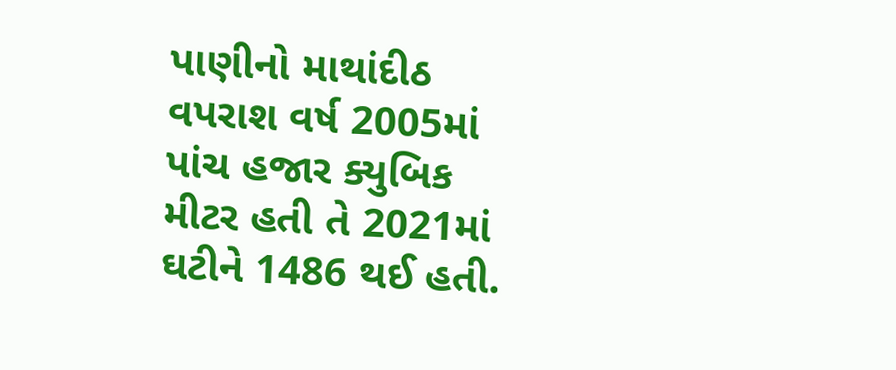પાણીનો માથાંદીઠ વપરાશ વર્ષ 2005માં પાંચ હજાર ક્યુબિક મીટર હતી તે 2021માં ઘટીને 1486 થઈ હતી.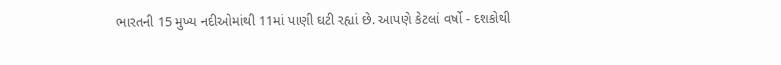ભારતની 15 મુખ્ય નદીઓમાંથી 11માં પાણી ઘટી રહ્યાં છે. આપણે કેટલાં વર્ષો - દશકોથી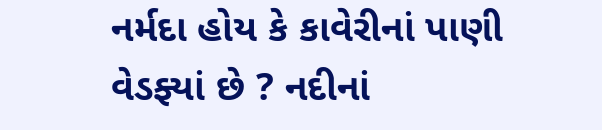નર્મદા હોય કે કાવેરીનાં પાણી વેડફ્યાં છે ? નદીનાં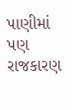પાણીમાં પણ રાજકારણ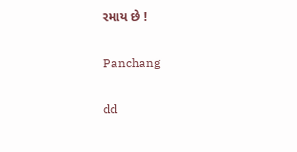રમાય છે !

Panchang

dd